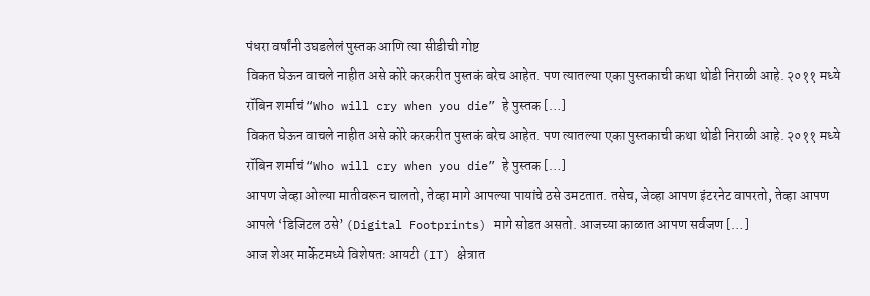पंधरा वर्षांनी उघडलेलं पुस्तक आणि त्या सीडीची गोष्ट
विकत घेऊन वाचले नाहीत असे कोरे करकरीत पुस्तकं बरेच आहेत. पण त्यातल्या एका पुस्तकाची कथा थोडी निराळी आहे. २०११ मध्ये रॉबिन शर्माचं “Who will cry when you die” हे पुस्तक […]
विकत घेऊन वाचले नाहीत असे कोरे करकरीत पुस्तकं बरेच आहेत. पण त्यातल्या एका पुस्तकाची कथा थोडी निराळी आहे. २०११ मध्ये रॉबिन शर्माचं “Who will cry when you die” हे पुस्तक […]
आपण जेव्हा ओल्या मातीवरून चालतो, तेव्हा मागे आपल्या पायांचे ठसे उमटतात. तसेच, जेव्हा आपण इंटरनेट वापरतो, तेव्हा आपण आपले ‘डिजिटल ठसे’ (Digital Footprints) मागे सोडत असतो. आजच्या काळात आपण सर्वजण […]
आज शेअर मार्केटमध्ये विशेषतः आयटी (IT) क्षेत्रात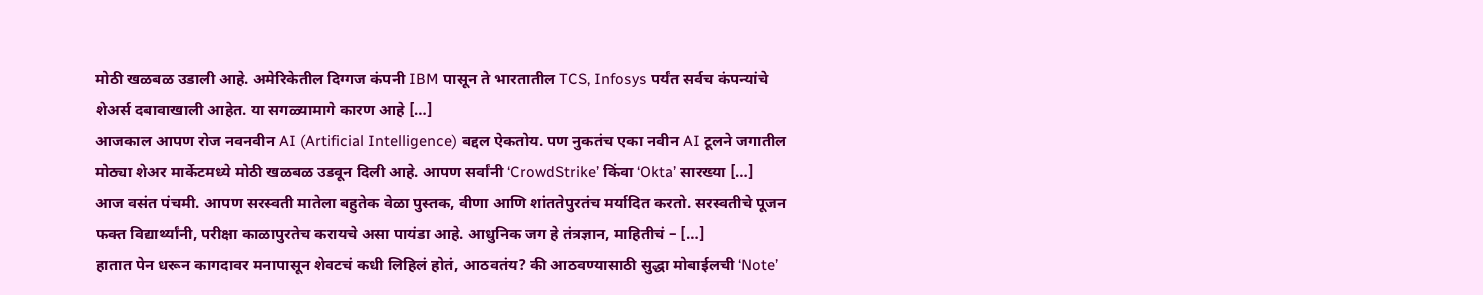मोठी खळबळ उडाली आहे. अमेरिकेतील दिग्गज कंपनी IBM पासून ते भारतातील TCS, Infosys पर्यंत सर्वच कंपन्यांचे शेअर्स दबावाखाली आहेत. या सगळ्यामागे कारण आहे […]
आजकाल आपण रोज नवनवीन AI (Artificial Intelligence) बद्दल ऐकतोय. पण नुकतंच एका नवीन AI टूलने जगातील मोठ्या शेअर मार्केटमध्ये मोठी खळबळ उडवून दिली आहे. आपण सर्वांनी ‘CrowdStrike’ किंवा ‘Okta’ सारख्या […]
आज वसंत पंचमी. आपण सरस्वती मातेला बहुतेक वेळा पुस्तक, वीणा आणि शांततेपुरतंच मर्यादित करतो. सरस्वतीचे पूजन फक्त विद्यार्थ्यांनी, परीक्षा काळापुरतेच करायचे असा पायंडा आहे. आधुनिक जग हे तंत्रज्ञान, माहितीचं – […]
हातात पेन धरून कागदावर मनापासून शेवटचं कधी लिहिलं होतं, आठवतंय? की आठवण्यासाठी सुद्धा मोबाईलची ‘Note’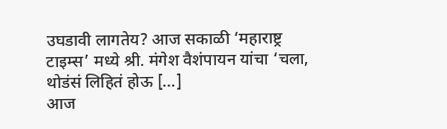उघडावी लागतेय? आज सकाळी ‘महाराष्ट्र टाइम्स’ मध्ये श्री. मंगेश वैशंपायन यांचा ‘चला, थोडंसं लिहितं होऊ […]
आज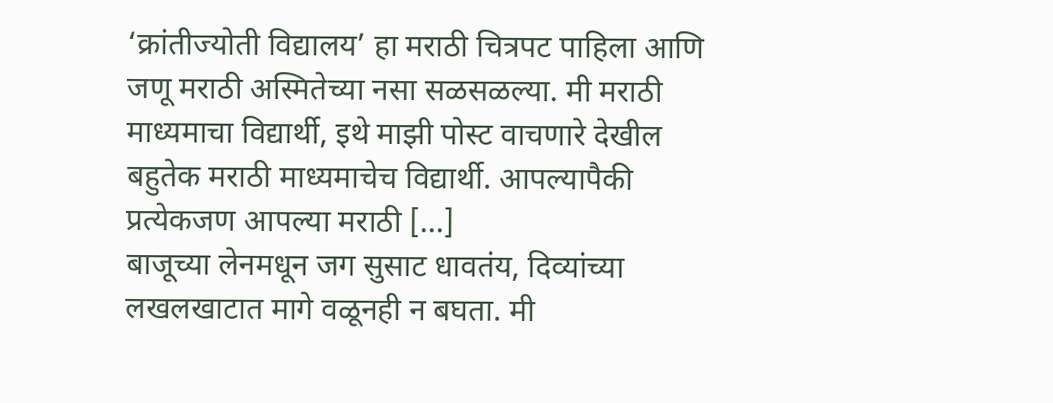‘क्रांतीज्योती विद्यालय’ हा मराठी चित्रपट पाहिला आणि जणू मराठी अस्मितेच्या नसा सळसळल्या. मी मराठी माध्यमाचा विद्यार्थी, इथे माझी पोस्ट वाचणारे देखील बहुतेक मराठी माध्यमाचेच विद्यार्थी. आपल्यापैकी प्रत्येकजण आपल्या मराठी […]
बाजूच्या लेनमधून जग सुसाट धावतंय, दिव्यांच्या लखलखाटात मागे वळूनही न बघता. मी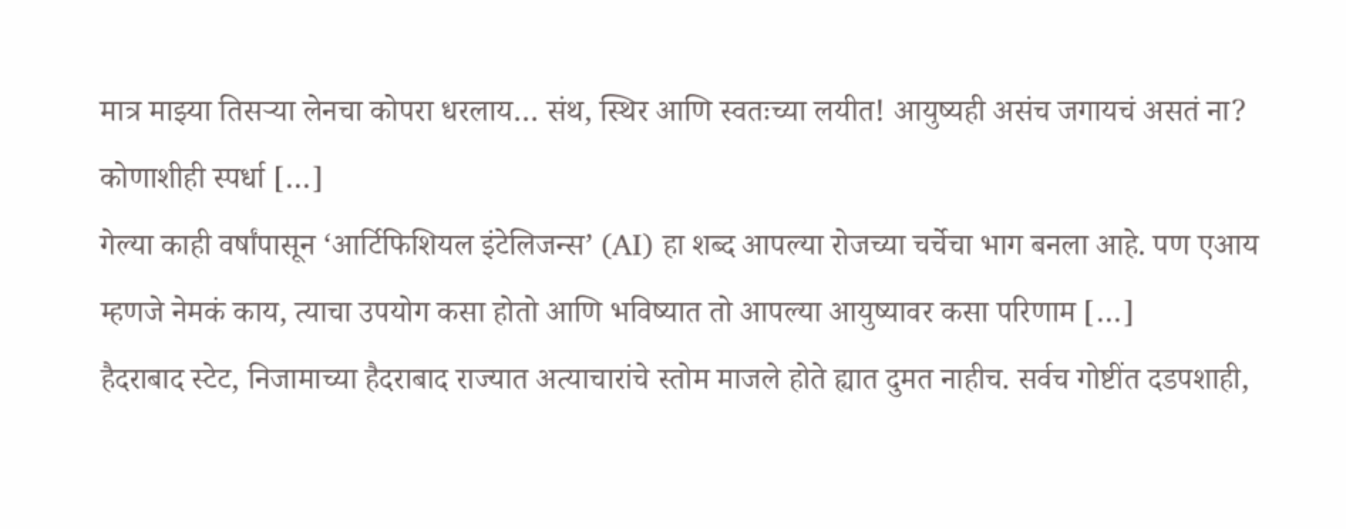मात्र माझ्या तिसऱ्या लेनचा कोपरा धरलाय… संथ, स्थिर आणि स्वतःच्या लयीत! आयुष्यही असंच जगायचं असतं ना? कोणाशीही स्पर्धा […]
गेल्या काही वर्षांपासून ‘आर्टिफिशियल इंटेलिजन्स’ (AI) हा शब्द आपल्या रोजच्या चर्चेचा भाग बनला आहे. पण एआय म्हणजे नेमकं काय, त्याचा उपयोग कसा होतो आणि भविष्यात तो आपल्या आयुष्यावर कसा परिणाम […]
हैदराबाद स्टेट, निजामाच्या हैदराबाद राज्यात अत्याचारांचे स्तोम माजले होते ह्यात दुमत नाहीच. सर्वच गोष्टींत दडपशाही,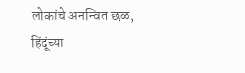लोकांचे अनन्वित छळ, हिंदूंच्या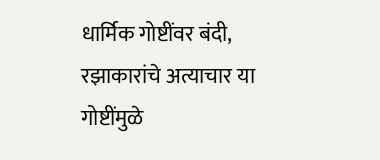धार्मिक गोष्टींवर बंदी, रझाकारांचे अत्याचार या गोष्टींमुळे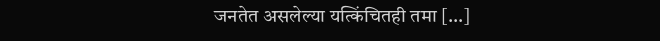जनतेत असलेल्या यत्किंचितही तमा […]